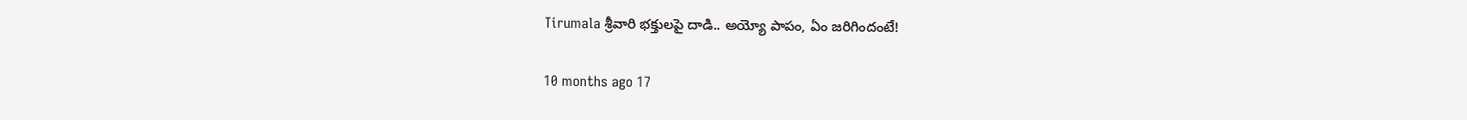Tirumala శ్రీవారి భక్తులపై దాడి.. అయ్యో పాపం, ఏం జరిగిందంటే!

10 months ago 17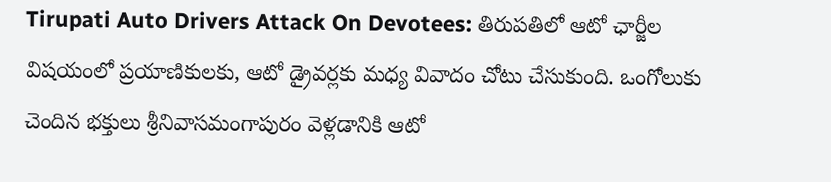Tirupati Auto Drivers Attack On Devotees: తిరుపతిలో ఆటో ఛార్జీల విషయంలో ప్రయాణికులకు, ఆటో డ్రైవర్లకు మధ్య వివాదం చోటు చేసుకుంది. ఒంగోలుకు చెందిన భక్తులు శ్రీనివాసమంగాపురం వెళ్లడానికి ఆటో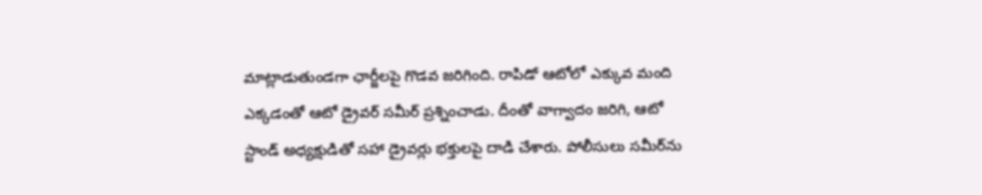మాట్లాడుతుండగా ఛార్జీలపై గొడవ జరిగింది. రాపిడో ఆటోలో ఎక్కువ మంది ఎక్కడంతో ఆటో డ్రైవర్ సమీర్ ప్రశ్నించాడు. దీంతో వాగ్వాదం జరిగి, ఆటో స్టాండ్ అధ్యక్షుడితో సహా డ్రైవర్లు భక్తులపై దాడి చేశారు. పోలీసులు సమీర్‌ను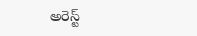అరెస్ట్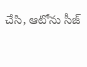చేసి, ఆటోను సీజ్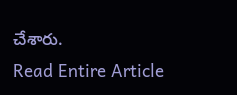చేశారు.
Read Entire Article